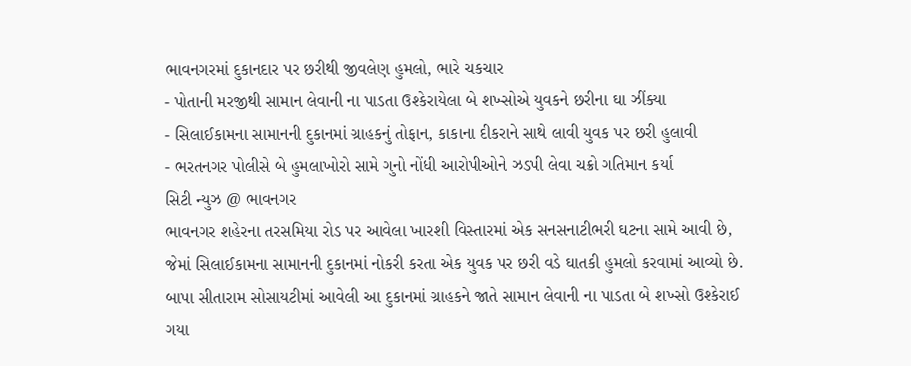ભાવનગરમાં દુકાનદાર પર છરીથી જીવલેણ હુમલો, ભારે ચકચાર
- પોતાની મરજીથી સામાન લેવાની ના પાડતા ઉશ્કેરાયેલા બે શખ્સોએ યુવકને છરીના ઘા ઝીંક્યા
- સિલાઈકામના સામાનની દુકાનમાં ગ્રાહકનું તોફાન, કાકાના દીકરાને સાથે લાવી યુવક પર છરી હુલાવી
- ભરતનગર પોલીસે બે હુમલાખોરો સામે ગુનો નોંધી આરોપીઓને ઝડપી લેવા ચક્રો ગતિમાન કર્યા
સિટી ન્યુઝ @ ભાવનગર
ભાવનગર શહેરના તરસમિયા રોડ પર આવેલા ખારશી વિસ્તારમાં એક સનસનાટીભરી ઘટના સામે આવી છે, જેમાં સિલાઈકામના સામાનની દુકાનમાં નોકરી કરતા એક યુવક પર છરી વડે ઘાતકી હુમલો કરવામાં આવ્યો છે. બાપા સીતારામ સોસાયટીમાં આવેલી આ દુકાનમાં ગ્રાહકને જાતે સામાન લેવાની ના પાડતા બે શખ્સો ઉશ્કેરાઈ ગયા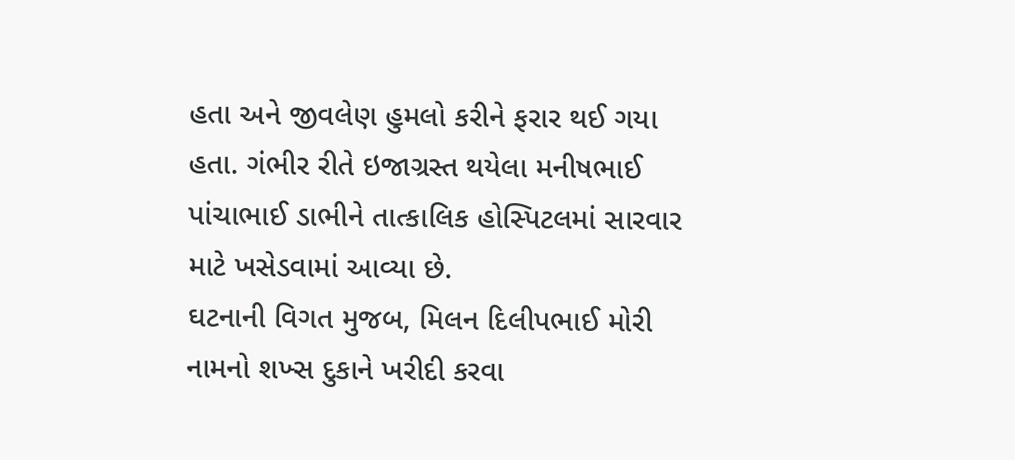હતા અને જીવલેણ હુમલો કરીને ફરાર થઈ ગયા હતા. ગંભીર રીતે ઇજાગ્રસ્ત થયેલા મનીષભાઈ પાંચાભાઈ ડાભીને તાત્કાલિક હોસ્પિટલમાં સારવાર માટે ખસેડવામાં આવ્યા છે.
ઘટનાની વિગત મુજબ, મિલન દિલીપભાઈ મોરી નામનો શખ્સ દુકાને ખરીદી કરવા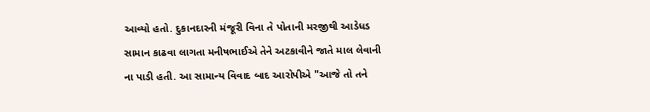આવ્યો હતો. દુકાનદારની મંજૂરી વિના તે પોતાની મરજીથી આડેધડ સામાન કાઢવા લાગતા મનીષભાઈએ તેને અટકાવીને જાતે માલ લેવાની ના પાડી હતી. આ સામાન્ય વિવાદ બાદ આરોપીએ "આજે તો તને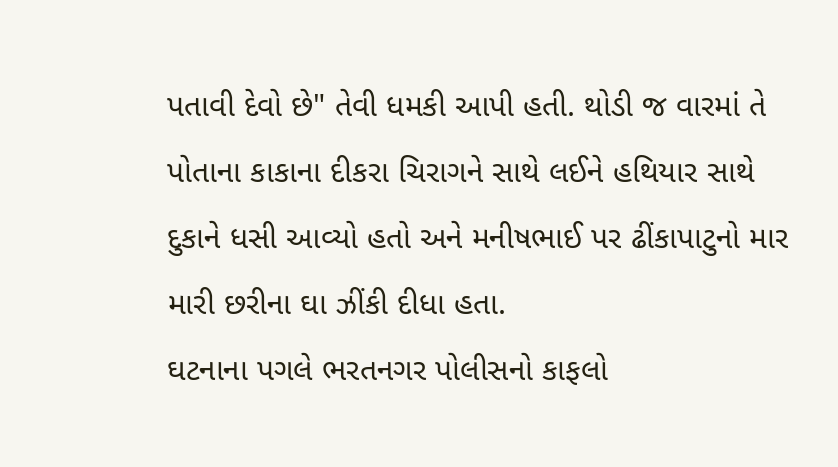પતાવી દેવો છે" તેવી ધમકી આપી હતી. થોડી જ વારમાં તે પોતાના કાકાના દીકરા ચિરાગને સાથે લઈને હથિયાર સાથે દુકાને ધસી આવ્યો હતો અને મનીષભાઈ પર ઢીંકાપાટુનો માર મારી છરીના ઘા ઝીંકી દીધા હતા.
ઘટનાના પગલે ભરતનગર પોલીસનો કાફલો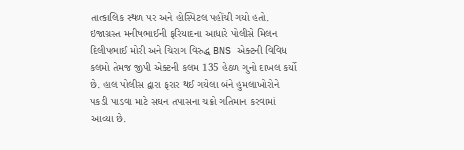તાત્કાલિક સ્થળ પર અને હોસ્પિટલ પહોંચી ગયો હતો. ઇજાગ્રસ્ત મનીષભાઈની ફરિયાદના આધારે પોલીસે મિલન દિલીપભાઈ મોરી અને ચિરાગ વિરુદ્ધ BNS એક્ટની વિવિધ કલમો તેમજ જીપી એક્ટની કલમ 135 હેઠળ ગુનો દાખલ કર્યો છે. હાલ પોલીસ દ્વારા ફરાર થઈ ગયેલા બંને હુમલાખોરોને પકડી પાડવા માટે સઘન તપાસના ચક્રો ગતિમાન કરવામાં આવ્યા છે.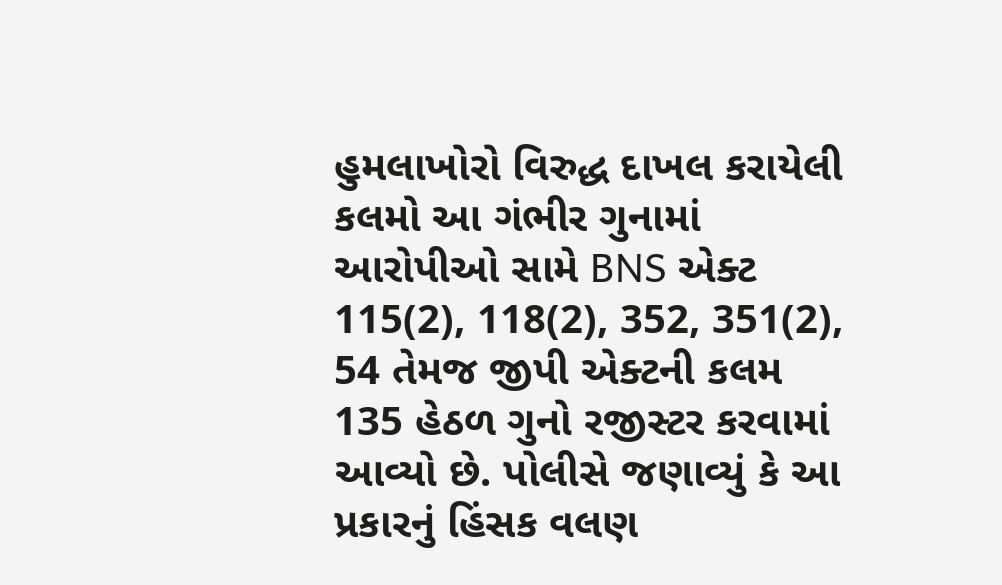હુમલાખોરો વિરુદ્ધ દાખલ કરાયેલી કલમો આ ગંભીર ગુનામાં આરોપીઓ સામે BNS એક્ટ 115(2), 118(2), 352, 351(2), 54 તેમજ જીપી એક્ટની કલમ 135 હેઠળ ગુનો રજીસ્ટર કરવામાં આવ્યો છે. પોલીસે જણાવ્યું કે આ પ્રકારનું હિંસક વલણ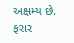અક્ષમ્ય છે. ફરાર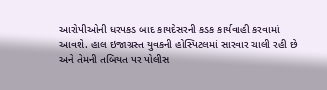આરોપીઓની ધરપકડ બાદ કાયદેસરની કડક કાર્યવાહી કરવામાં આવશે. હાલ ઇજાગ્રસ્ત યુવકની હોસ્પિટલમાં સારવાર ચાલી રહી છે અને તેમની તબિયત પર પોલીસ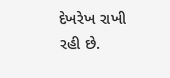દેખરેખ રાખી રહી છે.